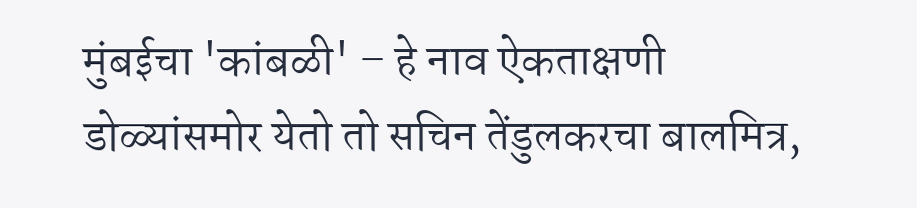मुंबईचा 'कांबळी' – हे नाव ऐकताक्षणी डोळ्यांसमोर येतो तो सचिन तेंडुलकरचा बालमित्र,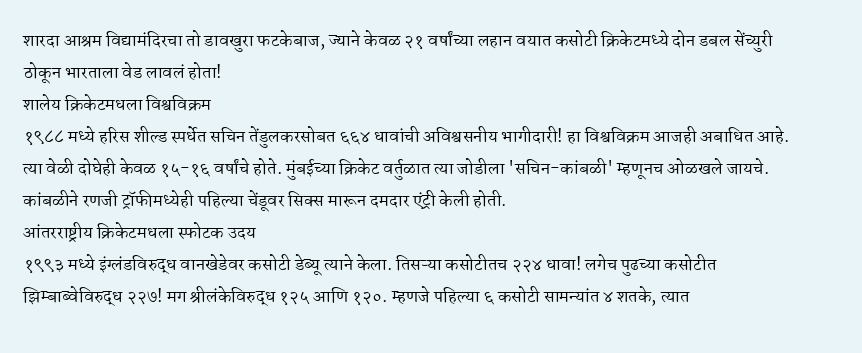शारदा आश्रम विद्यामंदिरचा तो डावखुरा फटकेबाज, ज्याने केवळ २१ वर्षांच्या लहान वयात कसोटी क्रिकेटमध्ये दोन डबल सेंच्युरी ठोकून भारताला वेड लावलं होता!
शालेय क्रिकेटमधला विश्वविक्रम
१९८८ मध्ये हरिस शील्ड स्पर्धेत सचिन तेंडुलकरसोबत ६६४ धावांची अविश्वसनीय भागीदारी! हा विश्वविक्रम आजही अबाधित आहे. त्या वेळी दोघेही केवळ १५-१६ वर्षांचे होते. मुंबईच्या क्रिकेट वर्तुळात त्या जोडीला 'सचिन-कांबळी' म्हणूनच ओळखले जायचे. कांबळीने रणजी ट्रॉफीमध्येही पहिल्या चेंडूवर सिक्स मारून दमदार एंट्री केली होती.
आंतरराष्ट्रीय क्रिकेटमधला स्फोटक उदय
१९९३ मध्ये इंग्लंडविरुद्ध वानखेडेवर कसोटी डेब्यू त्याने केला. तिसऱ्या कसोटीतच २२४ धावा! लगेच पुढच्या कसोटीत झिम्बाब्वेविरुद्ध २२७! मग श्रीलंकेविरुद्ध १२५ आणि १२०. म्हणजे पहिल्या ६ कसोटी सामन्यांत ४ शतके, त्यात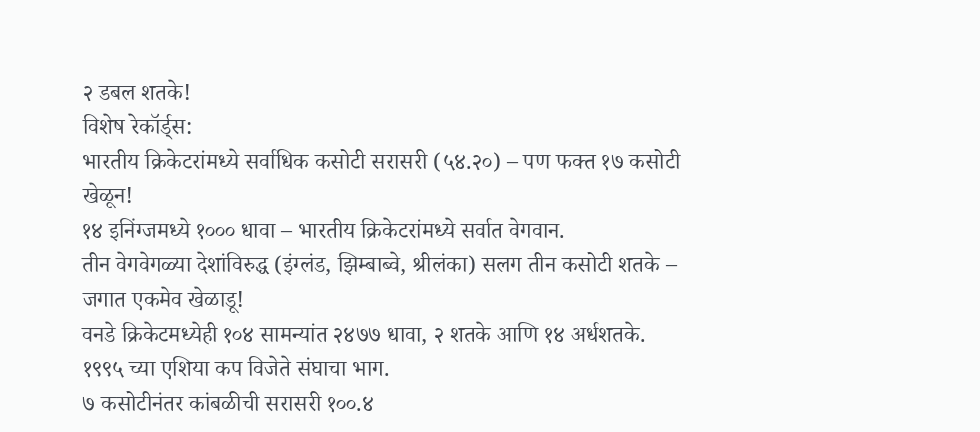२ डबल शतके!
विशेष रेकॉर्ड्स:
भारतीय क्रिकेटरांमध्ये सर्वाधिक कसोटी सरासरी (५४.२०) – पण फक्त १७ कसोटी खेळून!
१४ इनिंग्जमध्ये १००० धावा – भारतीय क्रिकेटरांमध्ये सर्वात वेगवान.
तीन वेगवेगळ्या देशांविरुद्ध (इंग्लंड, झिम्बाब्वे, श्रीलंका) सलग तीन कसोटी शतके – जगात एकमेव खेळाडू!
वनडे क्रिकेटमध्येही १०४ सामन्यांत २४७७ धावा, २ शतके आणि १४ अर्धशतके. १९९५ च्या एशिया कप विजेते संघाचा भाग.
७ कसोटीनंतर कांबळीची सरासरी १००.४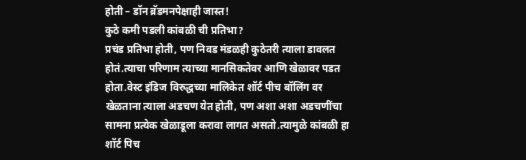होती – डॉन ब्रॅडमनपेक्षाही जास्त!
कुठे कमी पडली कांबळी ची प्रतिभा?
प्रचंड प्रतिभा होती, पण निवड मंडळही कुठेतरी त्याला डावलत होतं.त्याचा परिणाम त्याच्या मानसिकतेवर आणि खेळावर पडत होता.वेस्ट इंडिज विरुद्धच्या मालिकेत शॉर्ट पीच बॉलिंग वर खेळताना त्याला अडचण येत होती, पण अशा अशा अडचणींचा सामना प्रत्येक खेळाडूला करावा लागत असतो.त्यामुळे कांबळी हा शॉर्ट पिच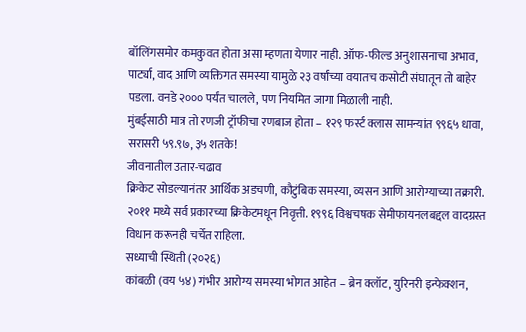बॉलिंगसमोर कमकुवत होता असा म्हणता येणार नाही. ऑफ-फील्ड अनुशासनाचा अभाव, पार्ट्या, वाद आणि व्यक्तिगत समस्या यामुळे २३ वर्षांच्या वयातच कसोटी संघातून तो बाहेर पडला. वनडे २००० पर्यंत चालले, पण नियमित जागा मिळाली नाही.
मुंबईसाठी मात्र तो रणजी ट्रॉफीचा रणबाज होता – १२९ फर्स्ट क्लास सामन्यांत ९९६५ धावा, सरासरी ५९.९७, ३५ शतके!
जीवनातील उतार-चढाव
क्रिकेट सोडल्यानंतर आर्थिक अडचणी, कौटुंबिक समस्या, व्यसन आणि आरोग्याच्या तक्रारी. २०११ मध्ये सर्व प्रकारच्या क्रिकेटमधून निवृत्ती. १९९६ विश्वचषक सेमीफायनलबद्दल वादग्रस्त विधान करूनही चर्चेत राहिला.
सध्याची स्थिती (२०२६)
कांबळी (वय ५४) गंभीर आरोग्य समस्या भोगत आहेत – ब्रेन क्लॉट, युरिनरी इन्फेक्शन,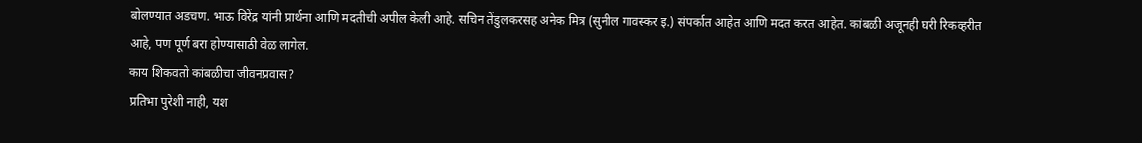बोलण्यात अडचण. भाऊ विरेंद्र यांनी प्रार्थना आणि मदतीची अपील केली आहे. सचिन तेंडुलकरसह अनेक मित्र (सुनील गावस्कर इ.) संपर्कात आहेत आणि मदत करत आहेत. कांबळी अजूनही घरी रिकव्हरीत आहे, पण पूर्ण बरा होण्यासाठी वेळ लागेल.
काय शिकवतो कांबळीचा जीवनप्रवास?
प्रतिभा पुरेशी नाही, यश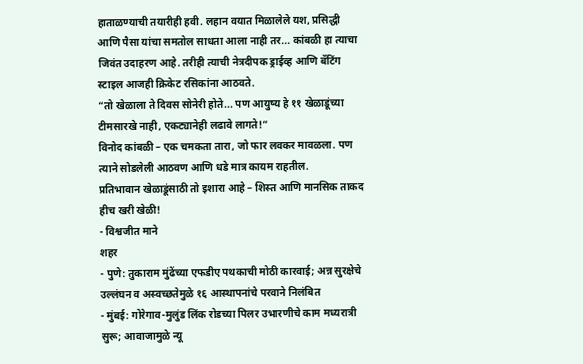हाताळण्याची तयारीही हवी. लहान वयात मिळालेले यश, प्रसिद्धी आणि पैसा यांचा समतोल साधता आला नाही तर... कांबळी हा त्याचा जिवंत उदाहरण आहे. तरीही त्याची नेत्रदीपक ड्राईव्ह आणि बॅटिंग स्टाइल आजही क्रिकेट रसिकांना आठवते.
“तो खेळाला ते दिवस सोनेरी होते... पण आयुष्य हे ११ खेळाडूंच्या टीमसारखे नाही, एकट्यानेही लढावे लागते!”
विनोद कांबळी – एक चमकता तारा, जो फार लवकर मावळला. पण त्याने सोडलेली आठवण आणि धडे मात्र कायम राहतील.
प्रतिभावान खेळाडूंसाठी तो इशारा आहे – शिस्त आणि मानसिक ताकद हीच खरी खेळी!
- विश्वजीत माने
शहर
- पुणे: तुकाराम मुंढेंच्या एफडीए पथकाची मोठी कारवाई; अन्न सुरक्षेचे उल्लंघन व अस्वच्छतेमुळे १६ आस्थापनांचे परवाने निलंबित
- मुंबई: गोरेगाव-मुलुंड लिंक रोडच्या पिलर उभारणीचे काम मध्यरात्री सुरू; आवाजामुळे न्यू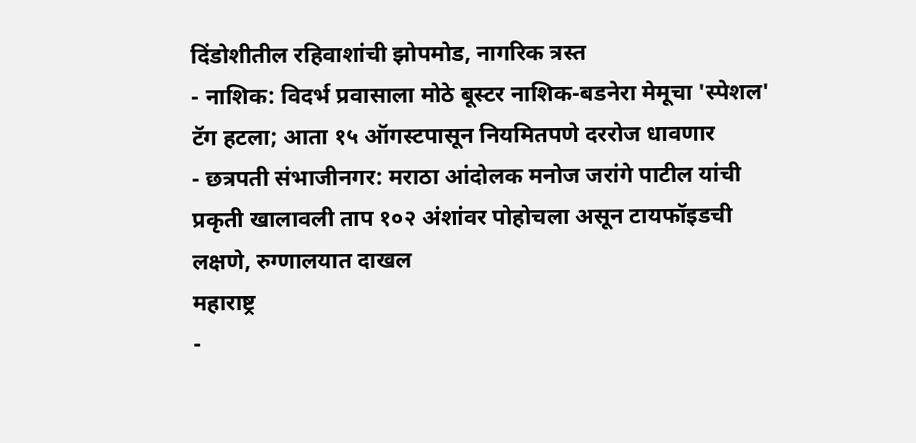दिंडोशीतील रहिवाशांची झोपमोड, नागरिक त्रस्त
- नाशिक: विदर्भ प्रवासाला मोठे बूस्टर नाशिक-बडनेरा मेमूचा 'स्पेशल' टॅग हटला; आता १५ ऑगस्टपासून नियमितपणे दररोज धावणार
- छत्रपती संभाजीनगर: मराठा आंदोलक मनोज जरांगे पाटील यांची प्रकृती खालावली ताप १०२ अंशांवर पोहोचला असून टायफॉइडची लक्षणे, रुग्णालयात दाखल
महाराष्ट्र
-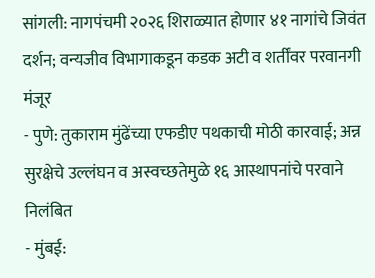सांगली: नागपंचमी २०२६ शिराळ्यात होणार ४१ नागांचे जिवंत दर्शन; वन्यजीव विभागाकडून कडक अटी व शर्तींवर परवानगी मंजूर
- पुणे: तुकाराम मुंढेंच्या एफडीए पथकाची मोठी कारवाई; अन्न सुरक्षेचे उल्लंघन व अस्वच्छतेमुळे १६ आस्थापनांचे परवाने निलंबित
- मुंबई: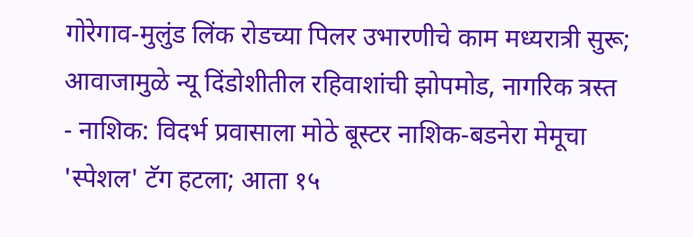गोरेगाव-मुलुंड लिंक रोडच्या पिलर उभारणीचे काम मध्यरात्री सुरू; आवाजामुळे न्यू दिंडोशीतील रहिवाशांची झोपमोड, नागरिक त्रस्त
- नाशिक: विदर्भ प्रवासाला मोठे बूस्टर नाशिक-बडनेरा मेमूचा 'स्पेशल' टॅग हटला; आता १५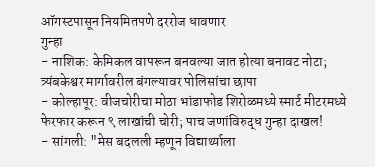ऑगस्टपासून नियमितपणे दररोज धावणार
गुन्हा
- नाशिक: केमिकल वापरून बनवल्या जात होत्या बनावट नोटा; त्र्यंबकेश्वर मार्गावरील बंगल्यावर पोलिसांचा छापा
- कोल्हापूर: वीजचोरीचा मोठा भांडाफोड शिरोळमध्ये स्मार्ट मीटरमध्ये फेरफार करून ९ लाखांची चोरी; पाच जणांविरुद्ध गुन्हा दाखल!
- सांगली: "मेस बदलली म्हणून विद्यार्थ्याला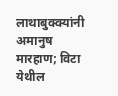लाथाबुक्क्यांनी अमानुष मारहाण; विटा येथील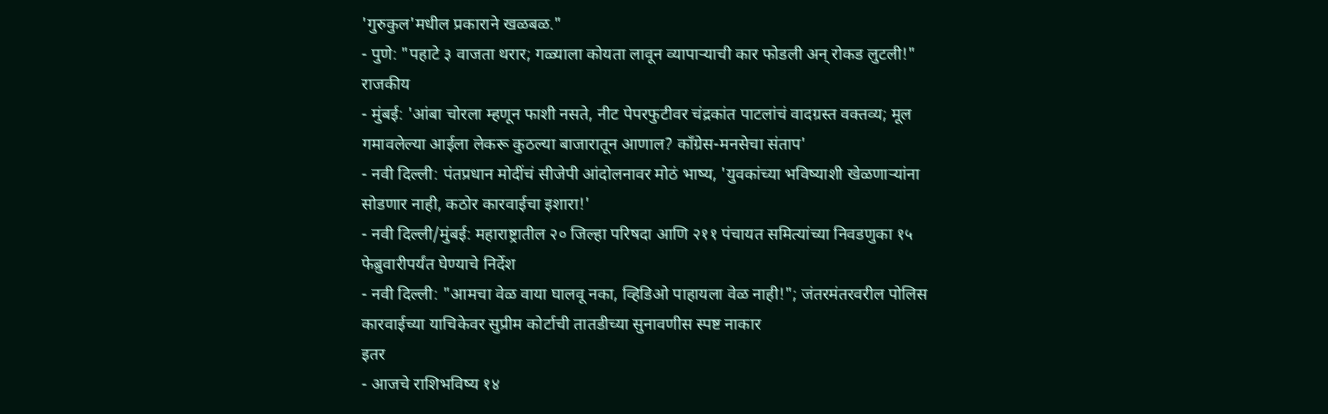'गुरुकुल'मधील प्रकाराने खळबळ."
- पुणे: "पहाटे ३ वाजता थरार; गळ्याला कोयता लावून व्यापाऱ्याची कार फोडली अन् रोकड लुटली!"
राजकीय
- मुंबई: 'आंबा चोरला म्हणून फाशी नसते, नीट पेपरफुटीवर चंद्रकांत पाटलांचं वादग्रस्त वक्तव्य; मूल गमावलेल्या आईला लेकरू कुठल्या बाजारातून आणाल? काँग्रेस-मनसेचा संताप'
- नवी दिल्ली: पंतप्रधान मोदींचं सीजेपी आंदोलनावर मोठं भाष्य, 'युवकांच्या भविष्याशी खेळणाऱ्यांना सोडणार नाही, कठोर कारवाईचा इशारा!'
- नवी दिल्ली/मुंबई: महाराष्ट्रातील २० जिल्हा परिषदा आणि २११ पंचायत समित्यांच्या निवडणुका १५ फेब्रुवारीपर्यंत घेण्याचे निर्देश
- नवी दिल्ली: "आमचा वेळ वाया घालवू नका, व्हिडिओ पाहायला वेळ नाही!"; जंतरमंतरवरील पोलिस कारवाईच्या याचिकेवर सुप्रीम कोर्टाची तातडीच्या सुनावणीस स्पष्ट नाकार
इतर
- आजचे राशिभविष्य १४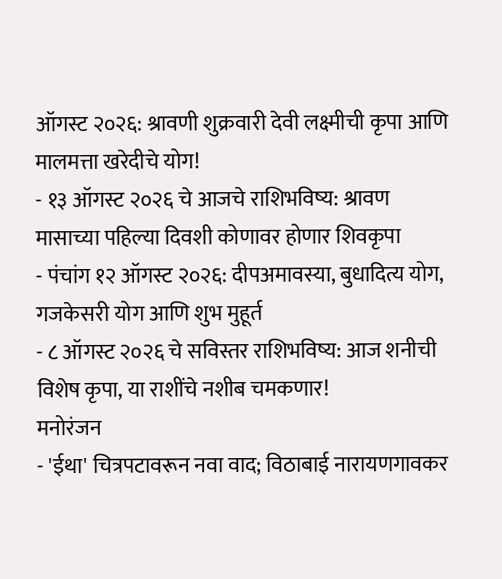ऑगस्ट २०२६: श्रावणी शुक्रवारी देवी लक्ष्मीची कृपा आणि मालमत्ता खरेदीचे योग!
- १३ ऑगस्ट २०२६ चे आजचे राशिभविष्य: श्रावण मासाच्या पहिल्या दिवशी कोणावर होणार शिवकृपा
- पंचांग १२ ऑगस्ट २०२६: दीपअमावस्या, बुधादित्य योग, गजकेसरी योग आणि शुभ मुहूर्त
- ८ ऑगस्ट २०२६ चे सविस्तर राशिभविष्य: आज शनीची विशेष कृपा, या राशींचे नशीब चमकणार!
मनोरंजन
- 'ईथा' चित्रपटावरून नवा वाद; विठाबाई नारायणगावकर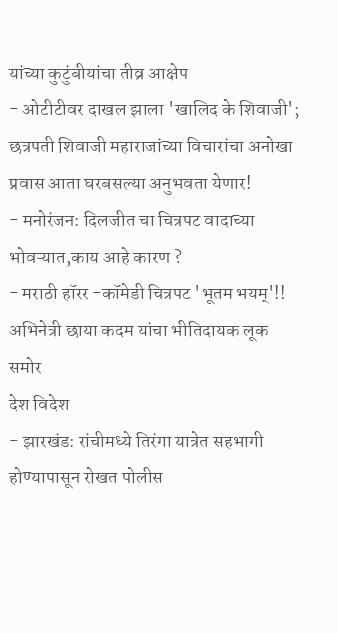यांच्या कुटुंबीयांचा तीव्र आक्षेप
- ओटीटीवर दाखल झाला 'खालिद के शिवाजी'; छत्रपती शिवाजी महाराजांच्या विचारांचा अनोखा प्रवास आता घरबसल्या अनुभवता येणार!
- मनोरंजन: दिलजीत चा चित्रपट वादाच्या भोवऱ्यात,काय आहे कारण ?
- मराठी हॉरर -कॉमेडी चित्रपट 'भूतम भयम्'!! अभिनेत्री छाया कदम यांचा भीतिदायक लूक समोर
देश विदेश
- झारखंड: रांचीमध्ये तिरंगा यात्रेत सहभागी होण्यापासून रोखत पोलीस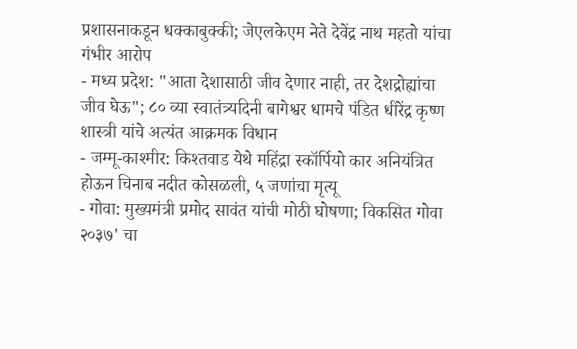प्रशासनाकडून धक्काबुक्की; जेएलकेएम नेते देवेंद्र नाथ महतो यांचा गंभीर आरोप
- मध्य प्रदेश: "आता देशासाठी जीव देणार नाही, तर देशद्रोह्यांचा जीव घेऊ"; ८० व्या स्वातंत्र्यदिनी बागेश्वर धामचे पंडित धीरेंद्र कृष्ण शास्त्री यांचे अत्यंत आक्रमक विधान
- जम्मू-काश्मीर: किश्तवाड येथे महिंद्रा स्कॉर्पियो कार अनियंत्रित होऊन चिनाब नदीत कोसळली, ५ जणांचा मृत्यू
- गोवा: मुख्यमंत्री प्रमोद सावंत यांची मोठी घोषणा; विकसित गोवा २०३७' चा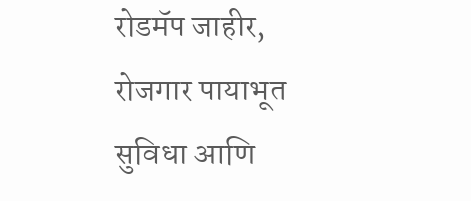रोडमॅप जाहीर, रोजगार पायाभूत सुविधा आणि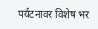पर्यटनावर विशेष भर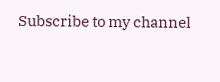Subscribe to my channel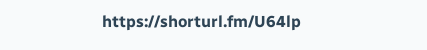https://shorturl.fm/U64lp